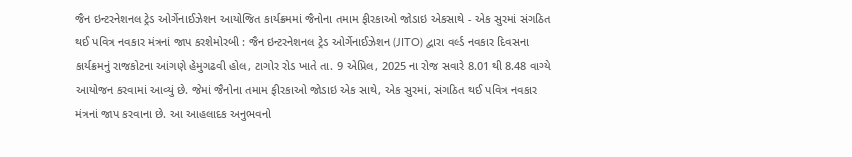જૈન ઇન્ટરનેશનલ ટ્રેડ ઓર્ગેનાઈઝેશન આયોજિત કાર્યક્રમમાં જૈનોના તમામ ફીરકાઓ જોડાઇ એકસાથે - એક સુરમાં સંગઠિત થઈ પવિત્ર નવકાર મંત્રનાં જાપ કરશેમોરબી : જૈન ઇન્ટરનેશનલ ટ્રેડ ઓર્ગેનાઈઝેશન (JITO) દ્વારા વર્લ્ડ નવકાર દિવસના કાર્યક્રમનું રાજકોટના આંગણે હેમુગઢવી હોલ, ટાગોર રોડ ખાતે તા. 9 એપ્રિલ, 2025 ના રોજ સવારે 8.01 થી 8.48 વાગ્યે આયોજન કરવામાં આવ્યું છે. જેમાં જૈનોના તમામ ફીરકાઓ જોડાઇ એક સાથે, એક સુરમાં, સંગઠિત થઈ પવિત્ર નવકાર મંત્રનાં જાપ કરવાના છે. આ આહલાદક અનુભવનો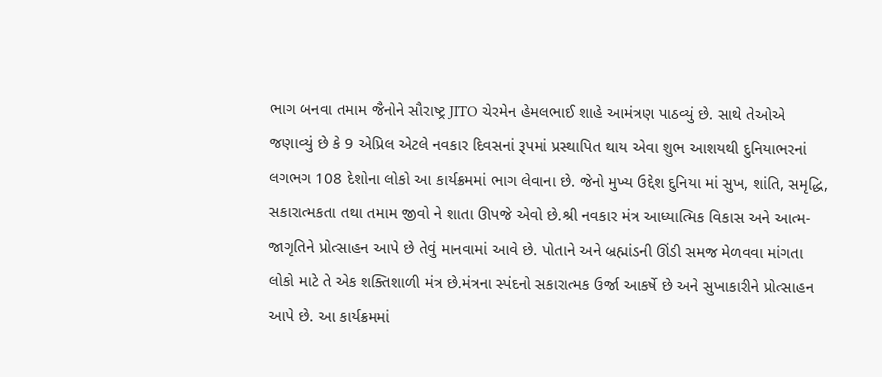ભાગ બનવા તમામ જૈનોને સૌરાષ્ટ્ર JITO ચેરમેન હેમલભાઈ શાહે આમંત્રણ પાઠવ્યું છે. સાથે તેઓએ જણાવ્યું છે કે 9 એપ્રિલ એટલે નવકાર દિવસનાં રૂપમાં પ્રસ્થાપિત થાય એવા શુભ આશયથી દુનિયાભરનાં લગભગ 108 દેશોના લોકો આ કાર્યક્રમમાં ભાગ લેવાના છે. જેનો મુખ્ય ઉદ્દેશ દુનિયા માં સુખ, શાંતિ, સમૃદ્ધિ, સકારાત્મકતા તથા તમામ જીવો ને શાતા ઊપજે એવો છે.શ્રી નવકાર મંત્ર આધ્યાત્મિક વિકાસ અને આત્મ-જાગૃતિને પ્રોત્સાહન આપે છે તેવું માનવામાં આવે છે. પોતાને અને બ્રહ્માંડની ઊંડી સમજ મેળવવા માંગતા લોકો માટે તે એક શક્તિશાળી મંત્ર છે.મંત્રના સ્પંદનો સકારાત્મક ઉર્જા આકર્ષે છે અને સુખાકારીને પ્રોત્સાહન આપે છે. આ કાર્યક્રમમાં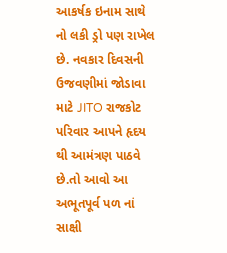આકર્ષક ઇનામ સાથે નો લકી ડ્રો પણ રાખેલ છે. નવકાર દિવસની ઉજવણીમાં જોડાવા માટે JITO રાજકોટ પરિવાર આપને હૃદય થી આમંત્રણ પાઠવે છે.તો આવો આ અભૂતપૂર્વ પળ નાં સાક્ષી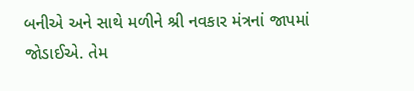બનીએ અને સાથે મળીને શ્રી નવકાર મંત્રનાં જાપમાં જોડાઈએ. તેમ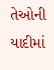તેઓની યાદીમાં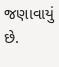જણાવાયું છે.